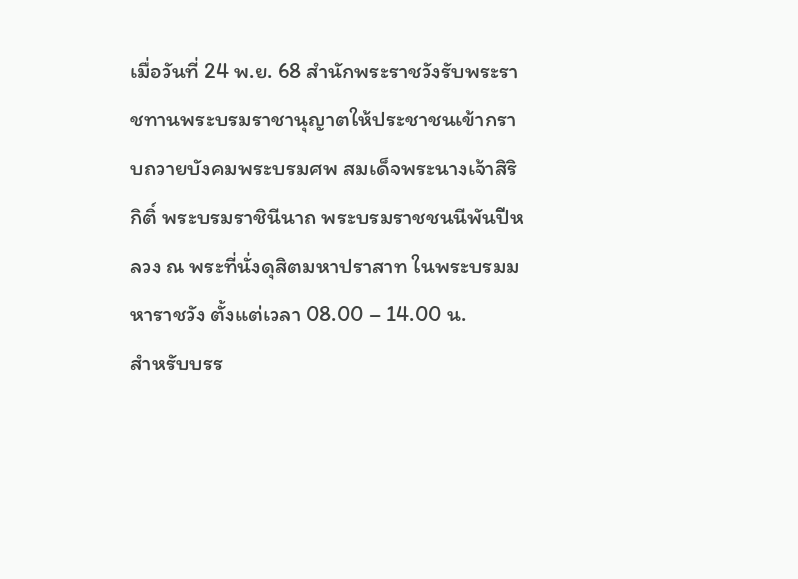เมื่อวันที่ 24 พ.ย. 68 สำนักพระราชวังรับพระราชทานพระบรมราชานุญาตให้ประชาชนเข้ากราบถวายบังคมพระบรมศพ สมเด็จพระนางเจ้าสิริกิติ์ พระบรมราชินีนาถ พระบรมราชชนนีพันปีหลวง ณ พระที่นั่งดุสิตมหาปราสาท ในพระบรมมหาราชวัง ตั้งแต่เวลา 08.00 – 14.00 น.
สำหรับบรร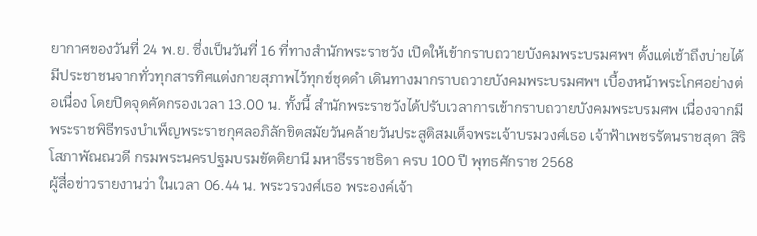ยากาศของวันที่ 24 พ.ย. ซึ่งเป็นวันที่ 16 ที่ทางสำนักพระราชวัง เปิดให้เข้ากราบถวายบังคมพระบรมศพฯ ตั้งแต่เช้าถึงบ่ายได้มีประชาชนจากทั่วทุกสารทิศแต่งกายสุภาพไว้ทุกข์ชุดดำ เดินทางมากราบถวายบังคมพระบรมศพฯ เบื้องหน้าพระโกศอย่างต่อเนื่อง โดยปิดจุดคัดกรองเวลา 13.00 น. ทั้งนี้ สำนักพระราชวังได้ปรับเวลาการเข้ากราบถวายบังคมพระบรมศพ เนื่องจากมีพระราชพิธีทรงบำเพ็ญพระราชกุศลอภิลักขิตสมัยวันคล้ายวันประสูติสมเด็จพระเจ้าบรมวงศ์เธอ เจ้าฟ้าเพชรรัตนราชสุดา สิริโสภาพัณณวดี กรมพระนครปฐมบรมขัตติยานี มหาธีรราชธิดา ครบ 100 ปี พุทธศักราช 2568
ผู้สื่อข่าวรายงานว่า ในเวลา 06.44 น. พระวรวงศ์เธอ พระองค์เจ้า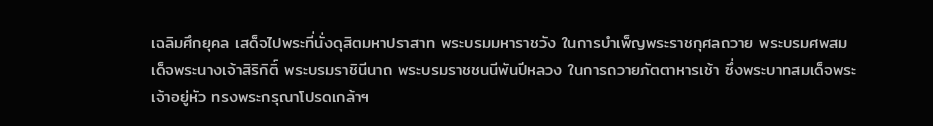เฉลิมศึกยุคล เสด็จไปพระที่นั่งดุสิตมหาปราสาท พระบรมมหาราชวัง ในการบำเพ็ญพระราชกุศลถวาย พระบรมศพสมเด็จพระนางเจ้าสิริกิติ์ พระบรมราชินีนาถ พระบรมราชชนนีพันปีหลวง ในการถวายภัตตาหารเช้า ซึ่งพระบาทสมเด็จพระเจ้าอยู่หัว ทรงพระกรุณาโปรดเกล้าฯ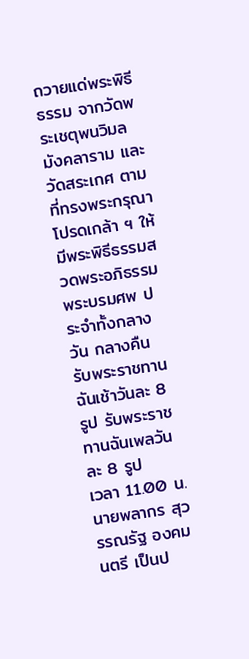ถวายแด่พระพิธีธรรม จากวัดพระเชตุพนวิมลมังคลาราม และวัดสระเกศ ตามที่ทรงพระกรุณาโปรดเกล้า ฯ ให้มีพระพิธีธรรมสวดพระอภิธรรม พระบรมศพ ประจำทั้งกลางวัน กลางคืน รับพระราชทานฉันเช้าวันละ 8 รูป รับพระราชทานฉันเพลวันละ 8 รูป
เวลา 11.00 น. นายพลากร สุวรรณรัฐ องคมนตรี เป็นป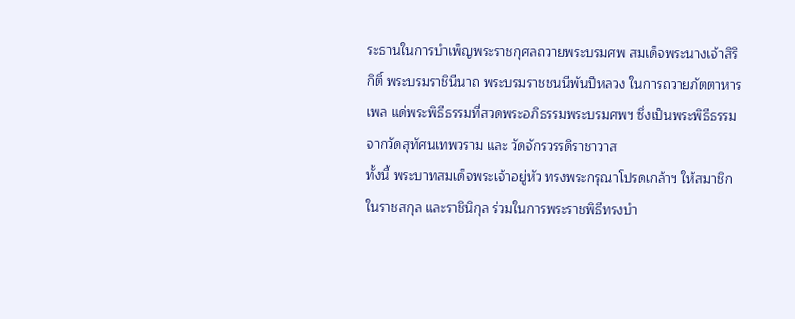ระธานในการบำเพ็ญพระราชกุศลถวายพระบรมศพ สมเด็จพระนางเจ้าสิริกิติ์ พระบรมราชินีนาถ พระบรมราชชนนีพันปีหลวง ในการถวายภัตตาหารเพล แด่พระพิธีธรรมที่สวดพระอภิธรรมพระบรมศพฯ ซึ่งเป็นพระพิธีธรรม จากวัดสุทัศนเทพวราม และ วัดจักรวรรดิราชาวาส
ทั้งนี้ พระบาทสมเด็จพระเจ้าอยู่หัว ทรงพระกรุณาโปรดเกล้าฯ ให้สมาชิกในราชสกุล และราชินิกุล ร่วมในการพระราชพิธีทรงบำ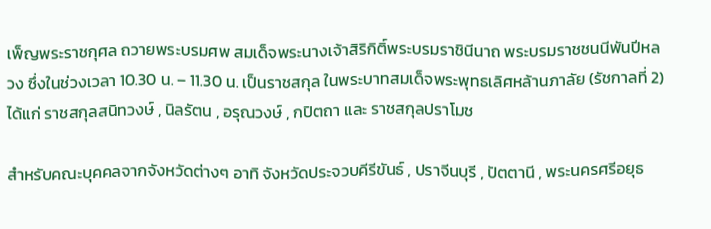เพ็ญพระราชกุศล ถวายพระบรมศพ สมเด็จพระนางเจ้าสิริกิติ์พระบรมราชินีนาถ พระบรมราชชนนีพันปีหลวง ซึ่งในช่วงเวลา 10.30 น. – 11.30 น. เป็นราชสกุล ในพระบาทสมเด็จพระพุทธเลิศหล้านภาลัย (รัชกาลที่ 2) ได้แก่ ราชสกุลสนิทวงษ์ , นิลรัตน , อรุณวงษ์ , กปิตถา และ ราชสกุลปราโมช

สำหรับคณะบุคคลจากจังหวัดต่างๆ อาทิ จังหวัดประจวบคีรีขันธ์ , ปราจีนบุรี , ปัตตานี , พระนครศรีอยุธ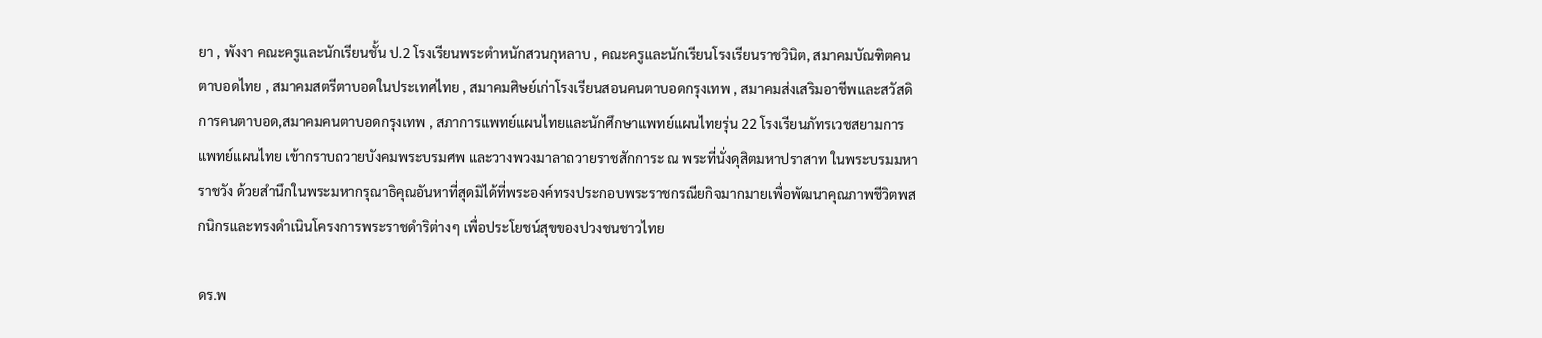ยา , พังงา คณะครูและนักเรียนชั้น ป.2 โรงเรียนพระตำหนักสวนกุหลาบ , คณะครูและนักเรียนโรงเรียนราชวินิต, สมาคมบัณฑิตคนตาบอดไทย , สมาคมสตรีตาบอดในประเทศไทย , สมาคมศิษย์เก่าโรงเรียนสอนคนตาบอดกรุงเทพ , สมาคมส่งเสริมอาชีพและสวัสดิการคนตาบอด,สมาคมคนตาบอดกรุงเทพ , สภาการแพทย์แผนไทยและนักศึกษาแพทย์แผนไทยรุ่น 22 โรงเรียนภัทรเวชสยามการแพทย์แผนไทย เข้ากราบถวายบังคมพระบรมศพ และวางพวงมาลาถวายราชสักการะ ณ พระที่นั่งดุสิตมหาปราสาท ในพระบรมมหาราชวัง ด้วยสำนึกในพระมหากรุณาธิคุณอันหาที่สุดมิได้ที่พระองค์ทรงประกอบพระราชกรณียกิจมากมายเพื่อพัฒนาคุณภาพชีวิตพสกนิกรและทรงดำเนินโครงการพระราชดำริต่างๆ เพื่อประโยชน์สุขของปวงชนชาวไทย

ดร.พ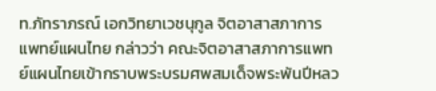ท.ภัทราภรณ์ เอกวิทยาเวชนุกูล จิตอาสาสภาการแพทย์แผนไทย กล่าวว่า คณะจิตอาสาสภาการแพทย์แผนไทยเข้ากราบพระบรมศพสมเด็จพระพันปีหลว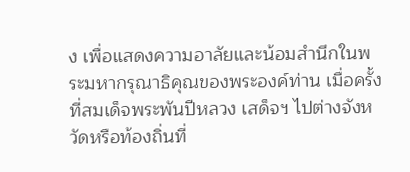ง เพื่อแสดงความอาลัยและน้อมสำนึกในพระมหากรุณาธิคุณของพระองค์ท่าน เมื่อครั้งที่สมเด็จพระพันปีหลวง เสด็จฯ ไปต่างจังหวัดหรือท้องถิ่นที่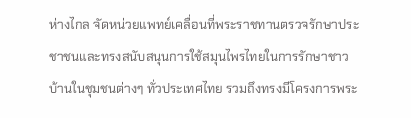ห่างไกล จัดหน่วยแพทย์เคลื่อนที่พระราชทานตรวจรักษาประชาชนและทรงสนับสนุนการใช้สมุนไพรไทยในการรักษาชาวบ้านในชุมชนต่างๆ ทั่วประเทศไทย รวมถึงทรงมีโครงการพระ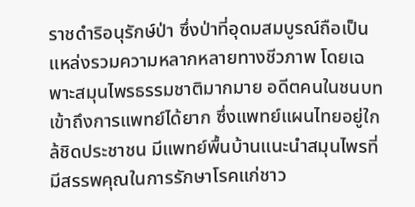ราชดำริอนุรักษ์ป่า ซึ่งป่าที่อุดมสมบูรณ์ถือเป็นแหล่งรวมความหลากหลายทางชีวภาพ โดยเฉพาะสมุนไพรธรรมชาติมากมาย อดีตคนในชนบทเข้าถึงการแพทย์ได้ยาก ซึ่งแพทย์แผนไทยอยู่ใกล้ชิดประชาชน มีแพทย์พื้นบ้านแนะนำสมุนไพรที่มีสรรพคุณในการรักษาโรคแก่ชาว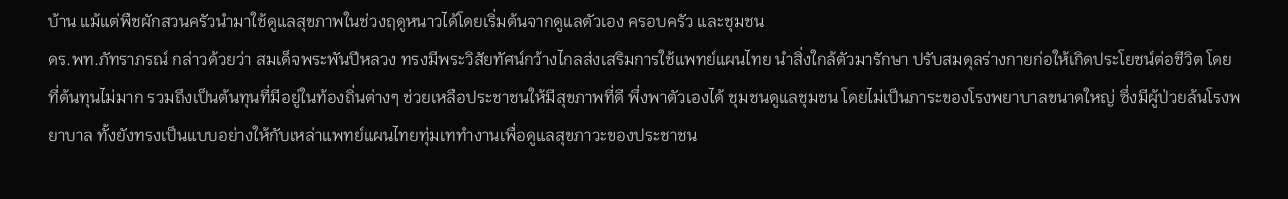บ้าน แม้แต่พืชผักสวนครัวนำมาใช้ดูแลสุขภาพในช่วงฤดูหนาวได้โดยเริ่มต้นจากดูแลตัวเอง ครอบครัว และชุมชน
ดร.พท.ภัทราภรณ์ กล่าวด้วยว่า สมเด็จพระพันปีหลวง ทรงมีพระวิสัยทัศน์กว้างไกลส่งเสริมการใช้แพทย์แผนไทย นำสิ่งใกล้ตัวมารักษา ปรับสมดุลร่างกายก่อให้เกิดประโยชน์ต่อชีวิต โดยที่ต้นทุนไม่มาก รวมถึงเป็นต้นทุนที่มีอยู่ในท้องถิ่นต่างๆ ช่วยเหลือประชาชนให้มีสุขภาพที่ดี พึ่งพาตัวเองได้ ชุมชนดูแลชุมชน โดยไม่เป็นภาระของโรงพยาบาลขนาดใหญ่ ซึ่งมีผู้ป่วยล้นโรงพยาบาล ทั้งยังทรงเป็นแบบอย่างให้กับเหล่าแพทย์แผนไทยทุ่มเททำงานเพื่อดูแลสุขภาวะของประชาชน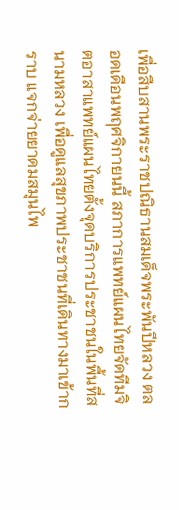เพื่อสืบสานพระราชปณิธานสมเด็จพระพันปีหลวง ตลอดเดือนพฤศจิกายนนี้ สภาการแพทย์แผนไทยจัดทีมจิตอาสาแพทย์แผนไทยตั้งจุดบริการประชาชนในพื้นที่สนามหลวง เพื่อดูแลสุขภาพประชาชนที่เดินทางมาเข้ากราบ แจกจ่ายยาดมสมุนไพ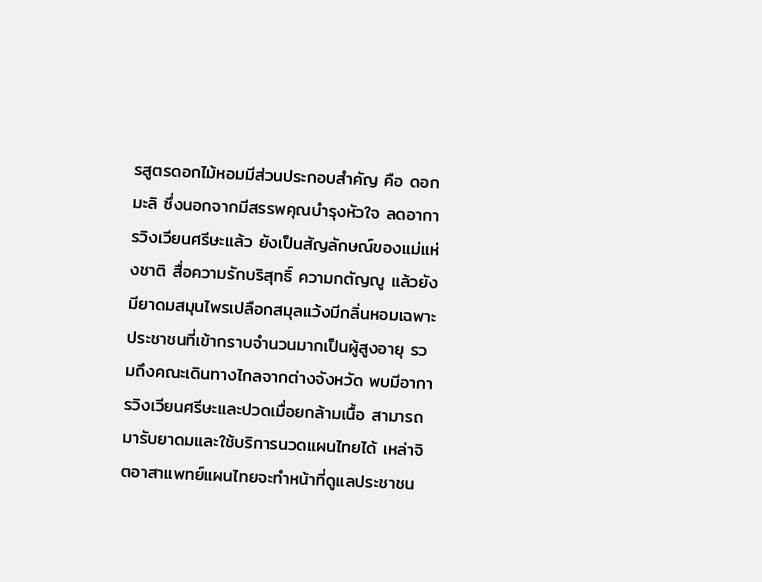รสูตรดอกไม้หอมมีส่วนประกอบสำคัญ คือ ดอกมะลิ ซึ่งนอกจากมีสรรพคุณบำรุงหัวใจ ลดอาการวิงเวียนศรีษะแล้ว ยังเป็นสัญลักษณ์ของแม่แห่งชาติ สื่อความรักบริสุทธิ์ ความกตัญญู แล้วยังมียาดมสมุนไพรเปลือกสมุลแว้งมีกลิ่นหอมเฉพาะ ประชาชนที่เข้ากราบจำนวนมากเป็นผู้สูงอายุ รวมถึงคณะเดินทางไกลจากต่างจังหวัด พบมีอาการวิงเวียนศรีษะและปวดเมื่อยกล้ามเนื้อ สามารถมารับยาดมและใช้บริการนวดแผนไทยได้ เหล่าจิตอาสาแพทย์แผนไทยจะทำหน้าที่ดูแลประชาชน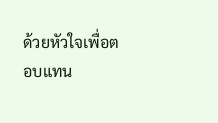ด้วยหัวใจเพื่อตอบแทน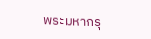พระมหากรุ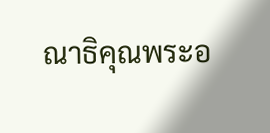ณาธิคุณพระอ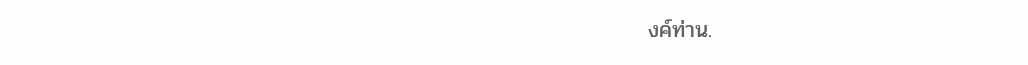งค์ท่าน.